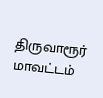திருவாரூர் மாவட்டம்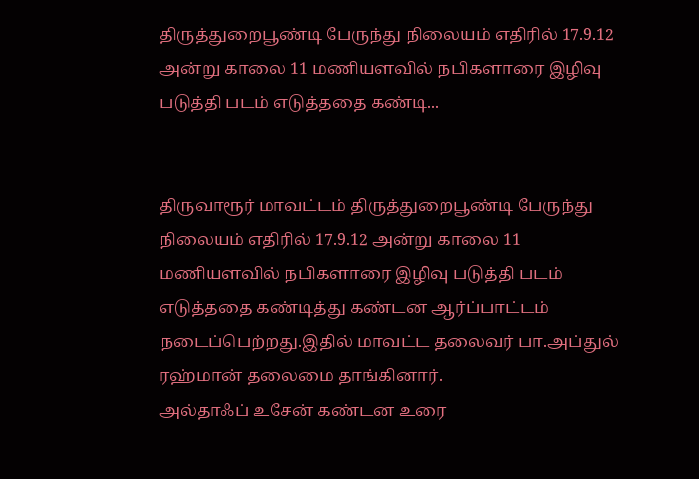திருத்துறைபூண்டி பேருந்து நிலையம் எதிரில் 17.9.12 அன்று காலை 11 மணியளவில் நபிகளாரை இழிவு படுத்தி படம் எடுத்ததை கண்டி...


திருவாரூர் மாவட்டம் திருத்துறைபூண்டி பேருந்து நிலையம் எதிரில் 17.9.12 அன்று காலை 11 மணியளவில் நபிகளாரை இழிவு படுத்தி படம் எடுத்ததை கண்டித்து கண்டன ஆர்ப்பாட்டம் நடைப்பெற்றது.இதில் மாவட்ட தலைவர் பா.அப்துல் ரஹ்மான் தலைமை தாங்கினார்.
அல்தாஃப் உசேன் கண்டன உரை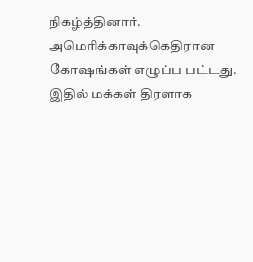நிகழ்த்தினார். அமெரிக்காவுக்கெதிரான கோஷங்கள் எழுப்ப பட்டது. இதில் மக்கள் திரளாக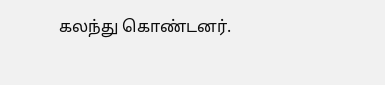கலந்து கொண்டனர்.